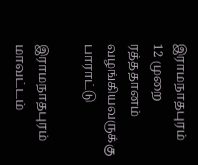இராமநாதபுரம்
12 முறை ரத்ததானம் வழங்கியவருக்கு பாராட்டு

இராமநாதபுரம் மாவட்டம்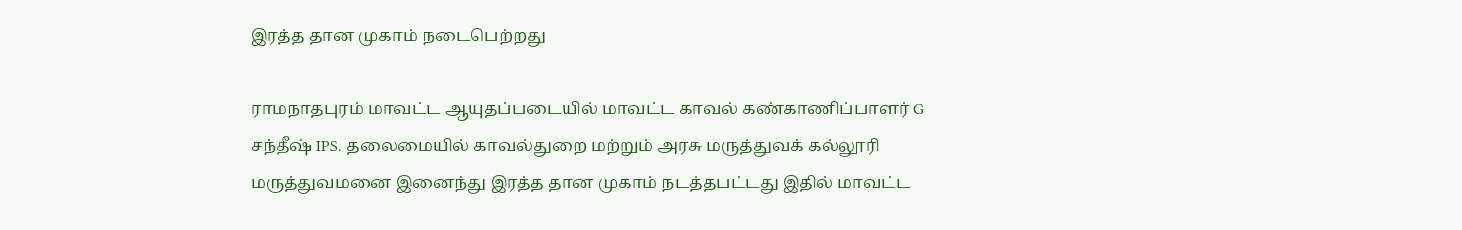இரத்த தான முகாம் நடைபெற்றது

ராமநாதபுரம் மாவட்ட ஆயுதப்படையில் மாவட்ட காவல் கண்காணிப்பாளர் G சந்தீஷ் IPS. தலைமையில் காவல்துறை மற்றும் அரசு மருத்துவக் கல்லூரி மருத்துவமனை இனைந்து இரத்த தான முகாம் நடத்தபட்டது இதில் மாவட்ட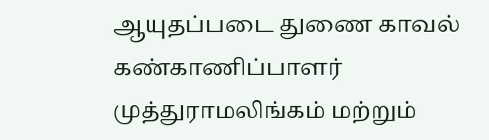ஆயுதப்படை துணை காவல் கண்காணிப்பாளர் முத்துராமலிங்கம் மற்றும்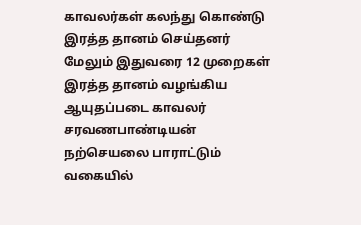காவலர்கள் கலந்து கொண்டு இரத்த தானம் செய்தனர் மேலும் இதுவரை 12 முறைகள் இரத்த தானம் வழங்கிய ஆயுதப்படை காவலர் சரவணபாண்டியன் நற்செயலை பாராட்டும் வகையில்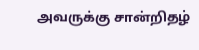அவருக்கு சான்றிதழ்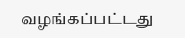வழங்கப்பட்டது